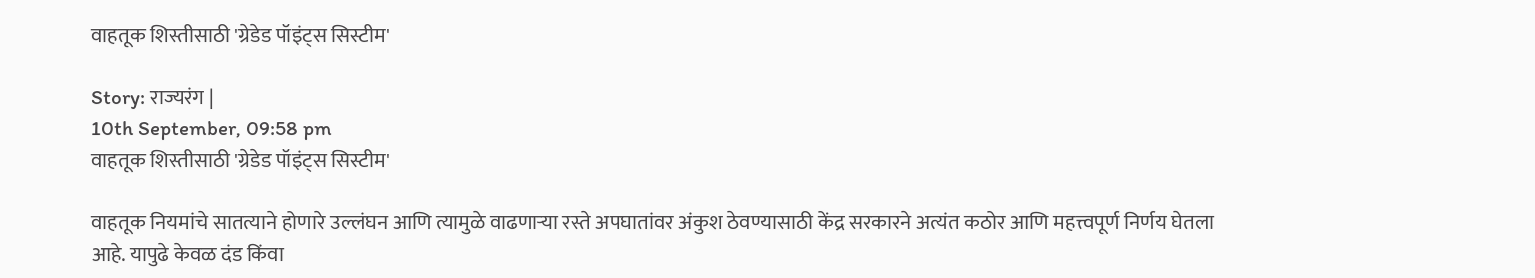वाहतूक शिस्तीसाठी 'ग्रेडेड पॉइंट्स सिस्टीम'

Story: राज्यरंग |
10th September, 09:58 pm
वाहतूक शिस्तीसाठी 'ग्रेडेड पॉइंट्स सिस्टीम'

वाहतूक नियमांचे सातत्याने होणारे उल्लंघन आणि त्यामुळे वाढणाऱ्या रस्ते अपघातांवर अंकुश ठेवण्यासाठी केंद्र सरकारने अत्यंत कठोर आणि महत्त्वपूर्ण निर्णय घेतला आहे. यापुढे केवळ दंड किंवा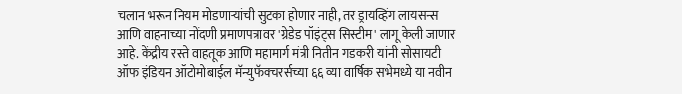चलान भरून नियम मोडणाऱ्यांची सुटका होणार नाही, तर ड्रायव्हिंग लायसन्स आणि वाहनाच्या नोंदणी प्रमाणपत्रावर 'ग्रेडेड पॉइंट्स सिस्टीम' लागू केली जाणार आहे. केंद्रीय रस्ते वाहतूक आणि महामार्ग मंत्री नितीन गडकरी यांनी सोसायटी ऑफ इंडियन ऑटोमोबाईल मॅन्युफॅक्चरर्सच्या ६६ व्या वार्षिक सभेमध्ये या नवीन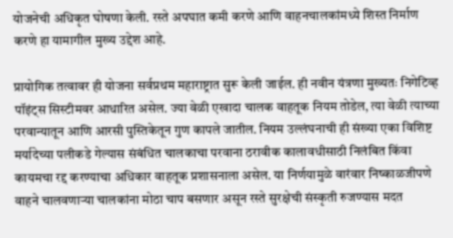योजनेची अधिकृत घोषणा केली. रस्ते अपघात कमी करणे आणि वाहनचालकांमध्ये शिस्त निर्माण करणे हा यामागील मुख्य उद्देश आहे.

प्रायोगिक तत्वावर ही योजना सर्वप्रथम महाराष्ट्रात सुरू केली जाईल. ही नवीन यंत्रणा मुख्यतः निगेटिव्ह पॉइंट्स सिस्टीमवर आधारित असेल. ज्या वेळी एखादा चालक वाहतूक नियम तोडेल, त्या वेळी त्याच्या परवान्यातून आणि आरसी पुस्तिकेतून गुण कापले जातील. नियम उल्लंघनाची ही संख्या एका विशिष्ट मर्यादेच्या पलीकडे गेल्यास संबंधित चालकाचा परवाना ठरावीक कालावधीसाठी निलंबित किंवा कायमचा रद्द करण्याचा अधिकार वाहतूक प्रशासनाला असेल. या निर्णयामुळे वारंवार निष्काळजीपणे वाहने चालवणाऱ्या चालकांना मोठा चाप बसणार असून रस्ते सुरक्षेची संस्कृती रुजण्यास मदत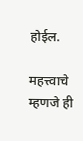होईल.

महत्त्वाचे म्हणजे ही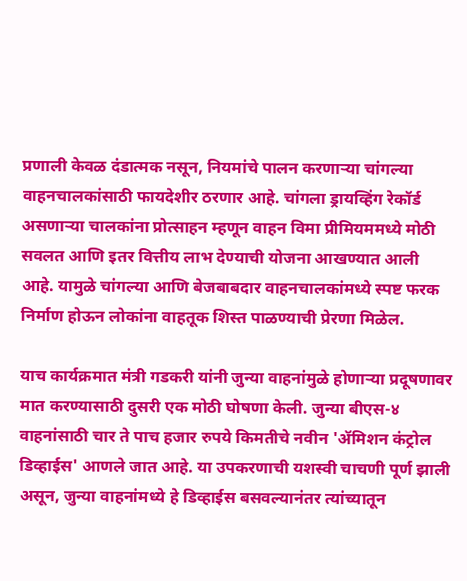प्रणाली केवळ दंडात्मक नसून, नियमांचे पालन करणाऱ्या चांगल्या वाहनचालकांसाठी फायदेशीर ठरणार आहे. चांगला ड्रायव्हिंग रेकॉर्ड असणाऱ्या चालकांना प्रोत्साहन म्हणून वाहन विमा प्रीमियममध्ये मोठी सवलत आणि इतर वित्तीय लाभ देण्याची योजना आखण्यात आली आहे. यामुळे चांगल्या आणि बेजबाबदार वाहनचालकांमध्ये स्पष्ट फरक निर्माण होऊन लोकांना वाहतूक शिस्त पाळण्याची प्रेरणा मिळेल.

याच कार्यक्रमात मंत्री गडकरी यांनी जुन्या वाहनांमुळे होणाऱ्या प्रदूषणावर मात करण्यासाठी दुसरी एक मोठी घोषणा केली. जुन्या बीएस-४ वाहनांसाठी चार ते पाच हजार रुपये किमतीचे नवीन 'ॲमिशन कंट्रोल डिव्हाईस' आणले जात आहे. या उपकरणाची यशस्वी चाचणी पूर्ण झाली असून, जुन्या वाहनांमध्ये हे डिव्हाईस बसवल्यानंतर त्यांच्यातून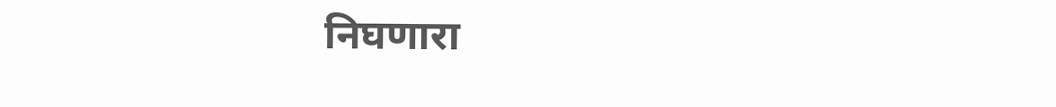निघणारा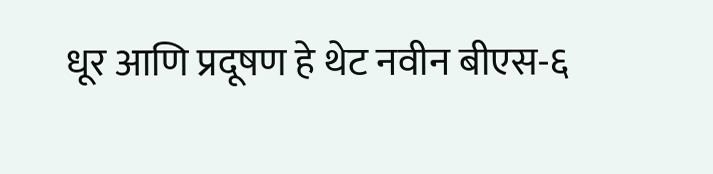धूर आणि प्रदूषण हे थेट नवीन बीएस-६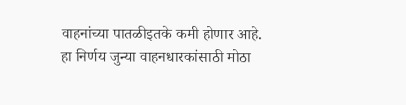वाहनांच्या पातळीइतके कमी होणार आहे. हा निर्णय जुन्या वाहनधारकांसाठी मोठा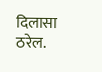दिलासा ठरेल.